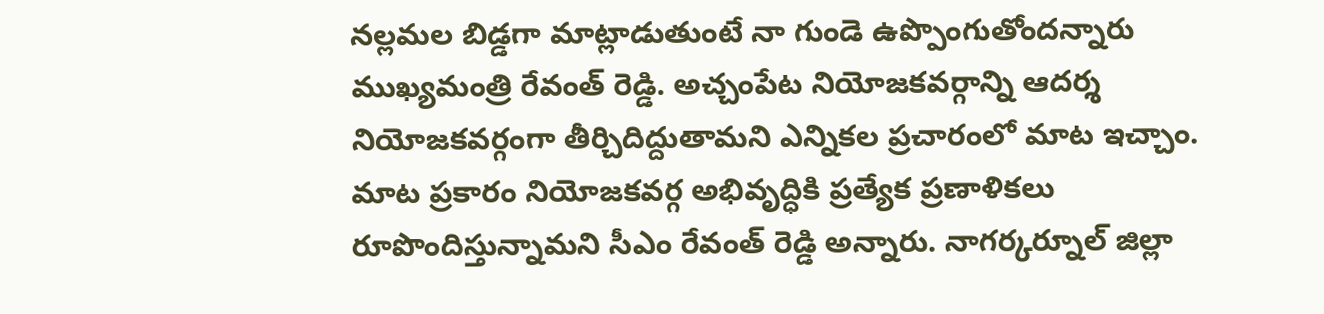నల్లమల బిడ్డగా మాట్లాడుతుంటే నా గుండె ఉప్పొంగుతోందన్నారు ముఖ్యమంత్రి రేవంత్ రెడ్డి. అచ్చంపేట నియోజకవర్గాన్ని ఆదర్శ నియోజకవర్గంగా తీర్చిదిద్దుతామని ఎన్నికల ప్రచారంలో మాట ఇచ్చాం. మాట ప్రకారం నియోజకవర్గ అభివృద్ధికి ప్రత్యేక ప్రణాళికలు రూపొందిస్తున్నామని సీఎం రేవంత్ రెడ్డి అన్నారు. నాగర్కర్నూల్ జిల్లా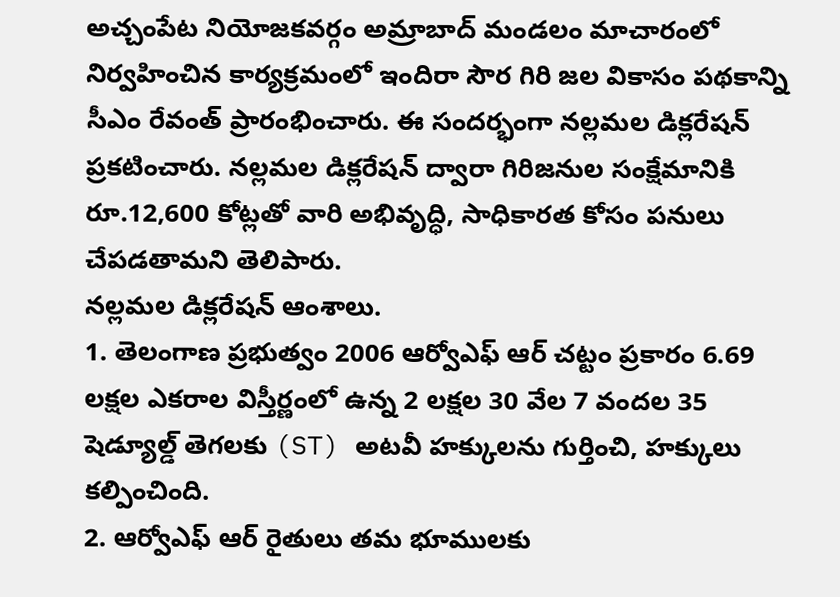అచ్చంపేట నియోజకవర్గం అమ్రాబాద్ మండలం మాచారంలో నిర్వహించిన కార్యక్రమంలో ఇందిరా సౌర గిరి జల వికాసం పథకాన్ని సీఎం రేవంత్ ప్రారంభించారు. ఈ సందర్భంగా నల్లమల డిక్లరేషన్ ప్రకటించారు. నల్లమల డిక్లరేషన్ ద్వారా గిరిజనుల సంక్షేమానికి రూ.12,600 కోట్లతో వారి అభివృద్ధి, సాధికారత కోసం పనులు చేపడతామని తెలిపారు.
నల్లమల డిక్లరేషన్ ఆంశాలు.
1. తెలంగాణ ప్రభుత్వం 2006 ఆర్వోఎఫ్ ఆర్ చట్టం ప్రకారం 6.69 లక్షల ఎకరాల విస్తీర్ణంలో ఉన్న 2 లక్షల 30 వేల 7 వందల 35 షెడ్యూల్డ్ తెగలకు (ST) అటవీ హక్కులను గుర్తించి, హక్కులు కల్పించింది.
2. ఆర్వోఎఫ్ ఆర్ రైతులు తమ భూములకు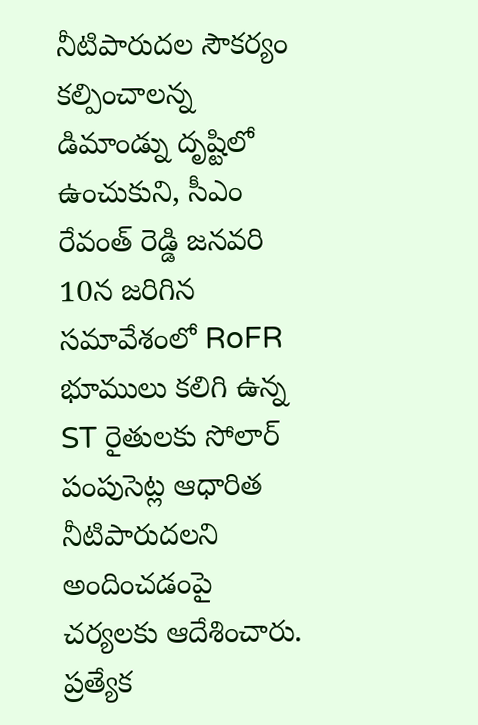నీటిపారుదల సౌకర్యం కల్పించాలన్న డిమాండ్ను దృష్టిలో ఉంచుకుని, సీఎం రేవంత్ రెడ్డి జనవరి 10న జరిగిన సమావేశంలో RoFR భూములు కలిగి ఉన్న ST రైతులకు సోలార్ పంపుసెట్ల ఆధారిత నీటిపారుదలని అందించడంపై చర్యలకు ఆదేశించారు. ప్రత్యేక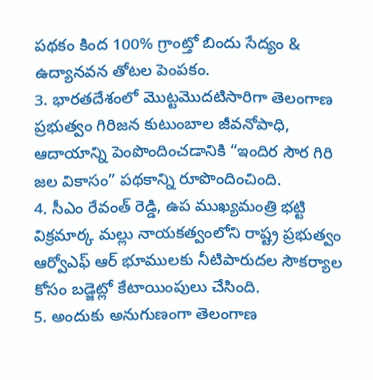పథకం కింద 100% గ్రాంట్తో బిందు సేద్యం & ఉద్యానవన తోటల పెంపకం.
3. భారతదేశంలో మొట్టమొదటిసారిగా తెలంగాణ ప్రభుత్వం గిరిజన కుటుంబాల జీవనోపాధి, ఆదాయాన్ని పెంపొందించడానికి “ఇందిర సౌర గిరి జల వికాసం” పథకాన్ని రూపొందించింది.
4. సీఎం రేవంత్ రెడ్డి, ఉప ముఖ్యమంత్రి భట్టి విక్రమార్క మల్లు నాయకత్వంలోని రాష్ట్ర ప్రభుత్వం ఆర్వోఎఫ్ ఆర్ భూములకు నీటిపారుదల సౌకర్యాల కోసం బడ్జెట్లో కేటాయింపులు చేసింది.
5. అందుకు అనుగుణంగా తెలంగాణ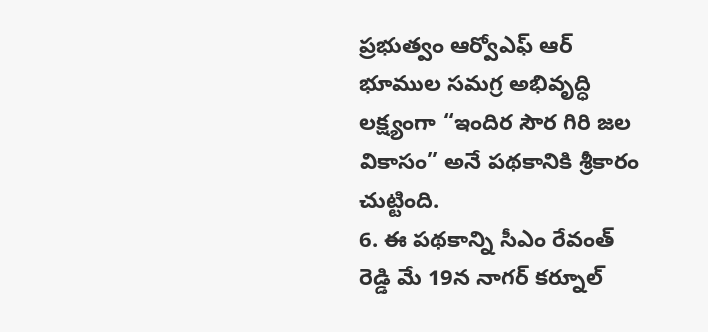ప్రభుత్వం ఆర్వోఎఫ్ ఆర్ భూముల సమగ్ర అభివృద్ధి లక్ష్యంగా “ఇందిర సౌర గిరి జల వికాసం” అనే పథకానికి శ్రీకారం చుట్టింది.
6. ఈ పథకాన్ని సీఎం రేవంత్ రెడ్డి మే 19న నాగర్ కర్నూల్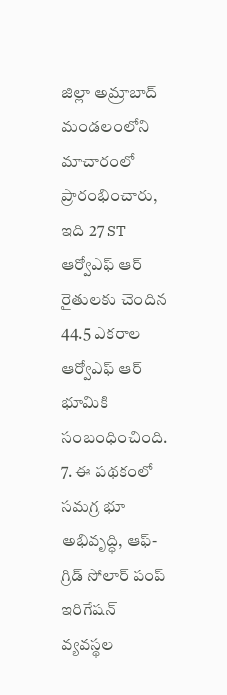జిల్లా అమ్రాబాద్ మండలంలోని మాచారంలో ప్రారంభించారు, ఇది 27 ST ఆర్వోఎఫ్ ఆర్ రైతులకు చెందిన 44.5 ఎకరాల ఆర్వోఎఫ్ ఆర్ భూమికి సంబంధించింది.
7. ఈ పథకంలో సమగ్ర భూ అభివృద్ధి, ఆఫ్-గ్రిడ్ సోలార్ పంప్ ఇరిగేషన్ వ్యవస్థల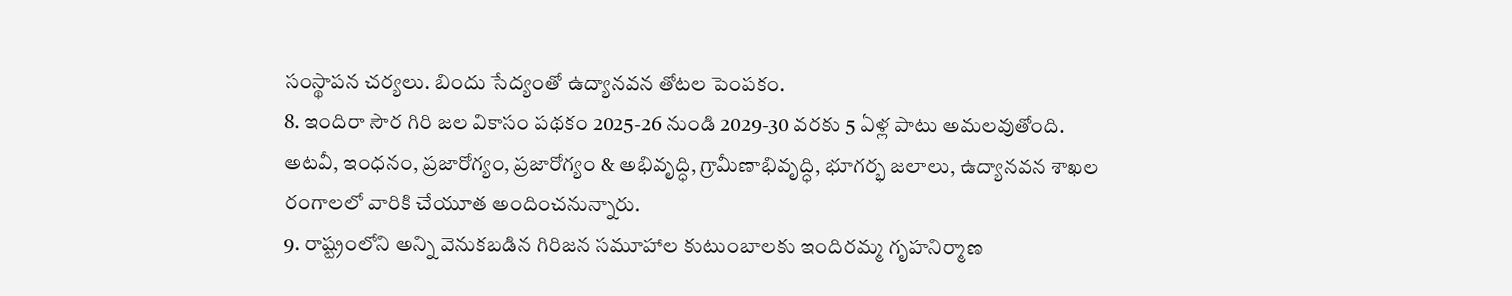సంస్థాపన చర్యలు. బిందు సేద్యంతో ఉద్యానవన తోటల పెంపకం.
8. ఇందిరా సౌర గిరి జల వికాసం పథకం 2025-26 నుండి 2029-30 వరకు 5 ఏళ్ల పాటు అమలవుతోంది. అటవీ, ఇంధనం, ప్రజారోగ్యం, ప్రజారోగ్యం & అభివృద్ధి, గ్రామీణాభివృద్ధి, భూగర్భ జలాలు, ఉద్యానవన శాఖల రంగాలలో వారికి చేయూత అందించనున్నారు.
9. రాష్ట్రంలోని అన్ని వెనుకబడిన గిరిజన సమూహాల కుటుంబాలకు ఇందిరమ్మ గృహనిర్మాణ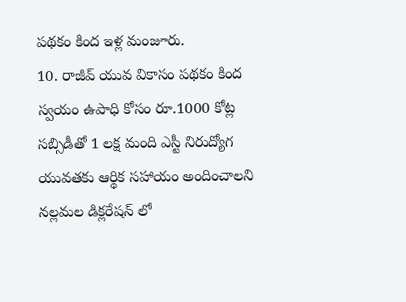పథకం కింద ఇళ్ల మంజూరు.
10. రాజీవ్ యువ వికాసం పథకం కింద స్వయం ఉపాధి కోసం రూ.1000 కోట్ల సబ్సిడీతో 1 లక్ష మంది ఎస్టీ నిరుద్యోగ యువతకు ఆర్థిక సహాయం అందించాలని నల్లమల డిక్లరేషన్ లో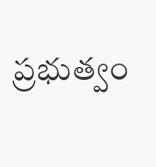ప్రభుత్వం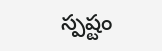స్పష్టం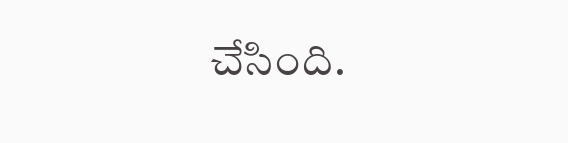చేసింది.